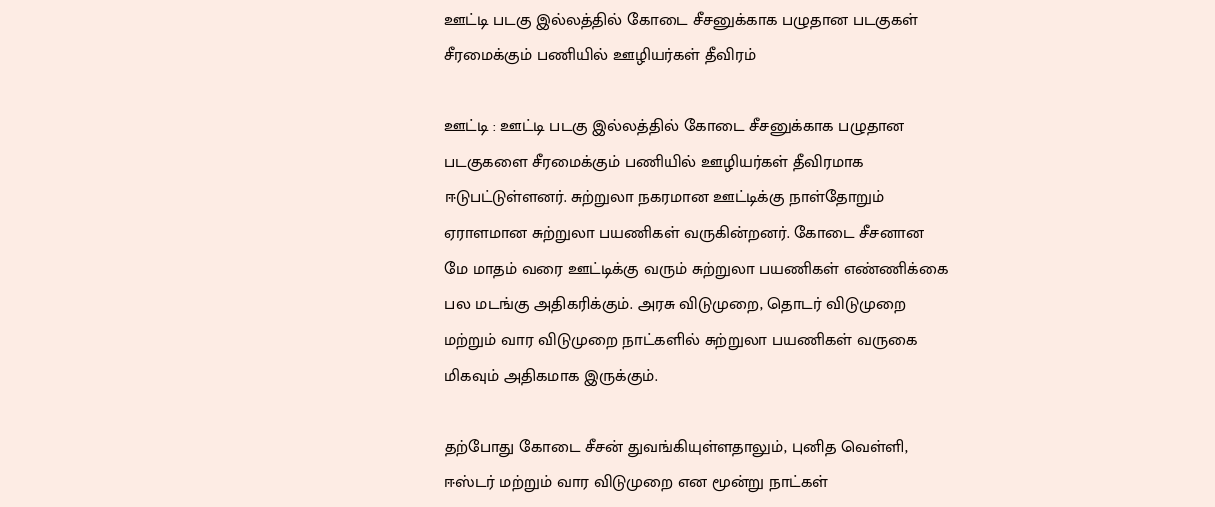ஊட்டி படகு இல்லத்தில் கோடை சீசனுக்காக பழுதான படகுகள் சீரமைக்கும் பணியில் ஊழியர்கள் தீவிரம்

ஊட்டி : ஊட்டி படகு இல்லத்தில் கோடை சீசனுக்காக பழுதான படகுகளை சீரமைக்கும் பணியில் ஊழியர்கள் தீவிரமாக ஈடுபட்டுள்ளனர். சுற்றுலா நகரமான ஊட்டிக்கு நாள்தோறும் ஏராளமான சுற்றுலா பயணிகள் வருகின்றனர். கோடை சீசனான மே மாதம் வரை ஊட்டிக்கு வரும் சுற்றுலா பயணிகள் எண்ணிக்கை பல மடங்கு அதிகரிக்கும். அரசு விடுமுறை, தொடர் விடுமுறை மற்றும் வார விடுமுறை நாட்களில் சுற்றுலா பயணிகள் வருகை மிகவும் அதிகமாக இருக்கும்.

தற்போது கோடை சீசன் துவங்கியுள்ளதாலும், புனித வெள்ளி, ஈஸ்டர் மற்றும் வார விடுமுறை என மூன்று நாட்கள்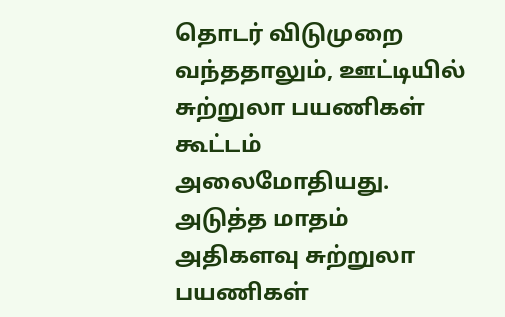தொடர் விடுமுறை வந்ததாலும், ஊட்டியில் சுற்றுலா பயணிகள் கூட்டம் அலைமோதியது. அடுத்த மாதம் அதிகளவு சுற்றுலா பயணிகள்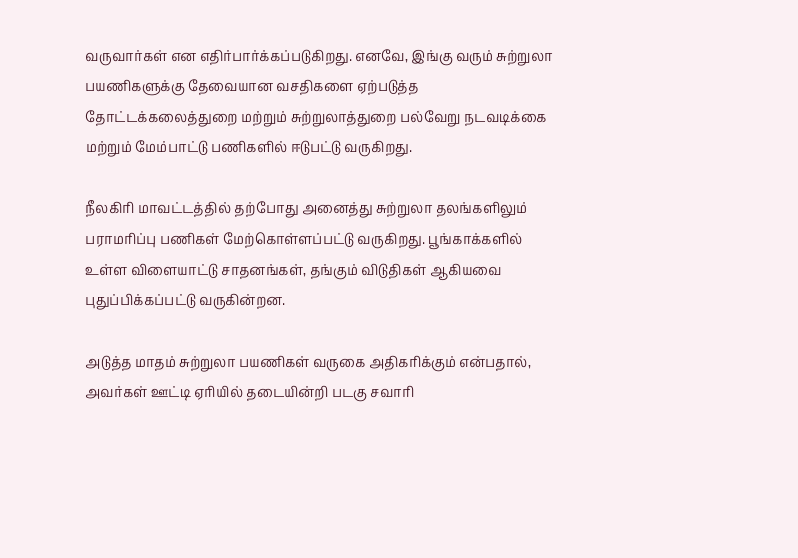வருவார்கள் என எதிர்பார்க்கப்படுகிறது. எனவே, இங்கு வரும் சுற்றுலா பயணிகளுக்கு தேவையான வசதிகளை ஏற்படுத்த தோட்டக்கலைத்துறை மற்றும் சுற்றுலாத்துறை பல்வேறு நடவடிக்கை மற்றும் மேம்பாட்டு பணிகளில் ஈடுபட்டு வருகிறது.

நீலகிரி மாவட்டத்தில் தற்போது அனைத்து சுற்றுலா தலங்களிலும் பராமரிப்பு பணிகள் மேற்கொள்ளப்பட்டு வருகிறது. பூங்காக்களில் உள்ள விளையாட்டு சாதனங்கள், தங்கும் விடுதிகள் ஆகியவை புதுப்பிக்கப்பட்டு வருகின்றன.

அடுத்த மாதம் சுற்றுலா பயணிகள் வருகை அதிகரிக்கும் என்பதால், அவர்கள் ஊட்டி ஏரியில் தடையின்றி படகு சவாரி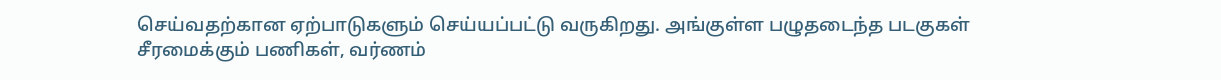செய்வதற்கான ஏற்பாடுகளும் செய்யப்பட்டு வருகிறது. அங்குள்ள பழுதடைந்த படகுகள் சீரமைக்கும் பணிகள், வர்ணம்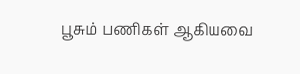பூசும் பணிகள் ஆகியவை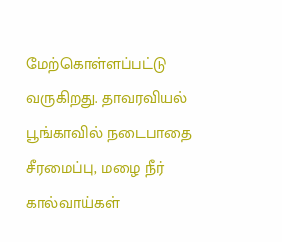மேற்கொள்ளப்பட்டு வருகிறது. தாவரவியல் பூங்காவில் நடைபாதை சீரமைப்பு, மழை நீர் கால்வாய்கள்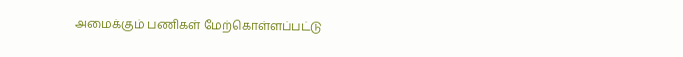அமைக்கும் பணிகள் மேற்கொள்ளப்பட்டு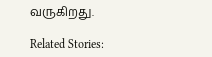வருகிறது.

Related Stories: